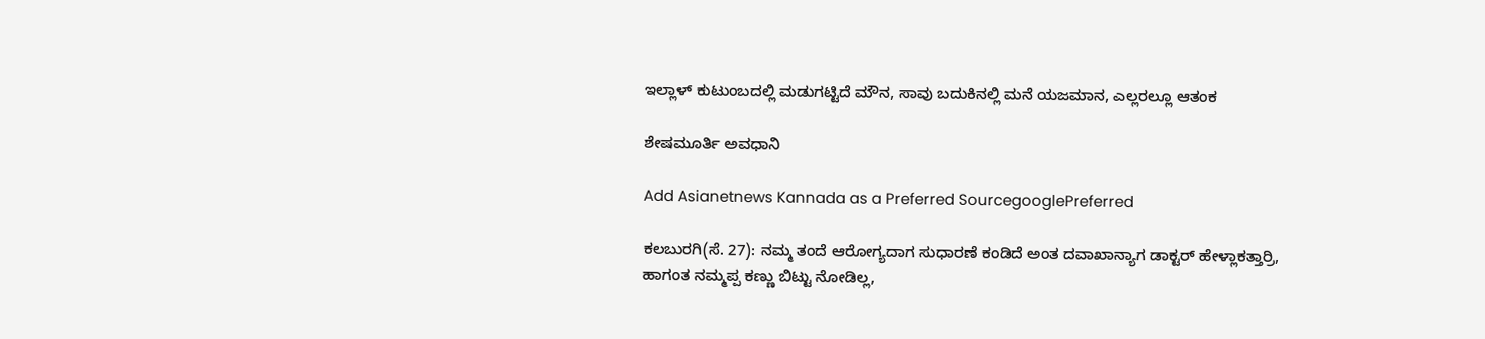ಇಲ್ಲಾಳ್‌ ಕುಟುಂಬದಲ್ಲಿ ಮಡುಗಟ್ಟಿದೆ ಮೌನ, ಸಾವು ಬದುಕಿನಲ್ಲಿ ಮನೆ ಯಜಮಾನ, ಎಲ್ಲರಲ್ಲೂ ಆತಂಕ

ಶೇಷಮೂರ್ತಿ ಅವಧಾನಿ

Add Asianetnews Kannada as a Preferred SourcegooglePreferred

ಕಲಬುರಗಿ(ಸೆ. 27): ನಮ್ಮ ತಂದೆ ಆರೋಗ್ಯದಾಗ ಸುಧಾರಣೆ ಕಂಡಿದೆ ಅಂತ ದವಾಖಾನ್ಯಾಗ ಡಾಕ್ಟರ್‌ ಹೇಳ್ಲಾಕತ್ತಾರ್ರಿ, ಹಾಗಂತ ನಮ್ಮಪ್ಪ ಕಣ್ಣು ಬಿಟ್ಟು ನೋಡಿಲ್ಲ,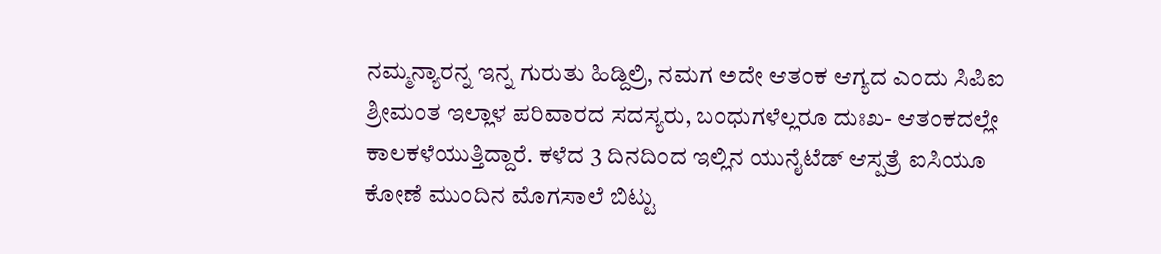ನಮ್ಮನ್ಯಾರನ್ನ ಇನ್ನ ಗುರುತು ಹಿಡ್ದಿಲ್ರಿ, ನಮಗ ಅದೇ ಆತಂಕ ಆಗ್ಯದ ಎಂದು ಸಿಪಿಐ ಶ್ರೀಮಂತ ಇಲ್ಲಾಳ ಪರಿವಾರದ ಸದಸ್ಯರು, ಬಂಧುಗಳೆಲ್ಲರೂ ದುಃಖ- ಆತಂಕದಲ್ಲೇ ಕಾಲಕಳೆಯುತ್ತಿದ್ದಾರೆ. ಕಳೆದ 3 ದಿನದಿಂದ ಇಲ್ಲಿನ ಯುನೈಟೆಡ್‌ ಆಸ್ಪತ್ರೆ ಐಸಿಯೂ ಕೋಣೆ ಮುಂದಿನ ಮೊಗಸಾಲೆ ಬಿಟ್ಟು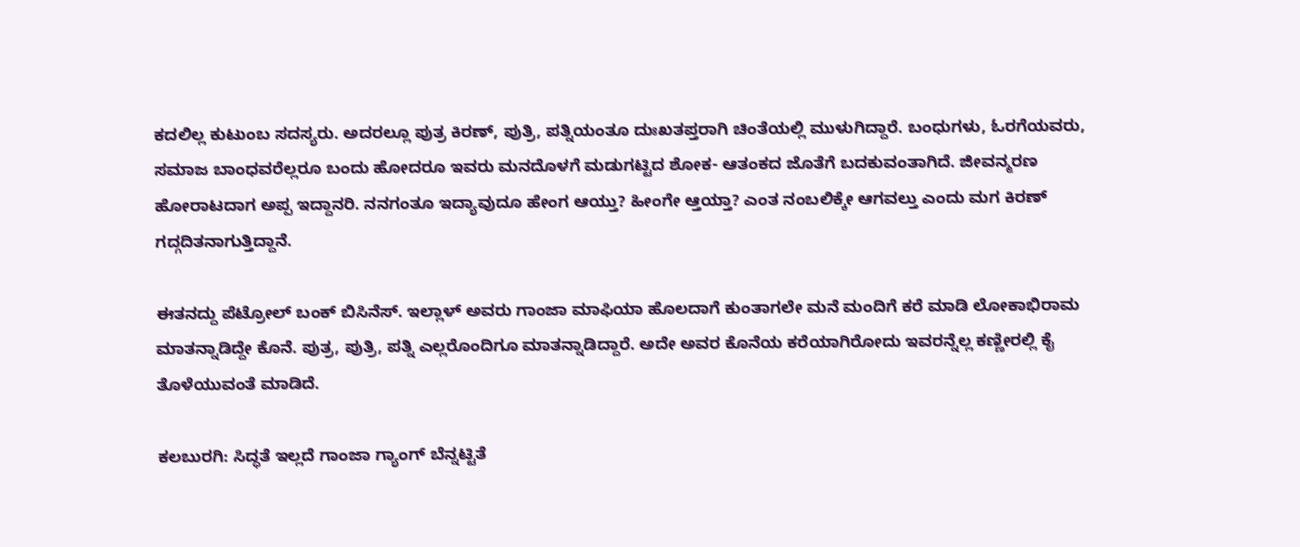ಕದಲಿಲ್ಲ ಕುಟುಂಬ ಸದಸ್ಯರು. ಅದರಲ್ಲೂ ಪುತ್ರ ಕಿರಣ್‌, ಪುತ್ರಿ, ಪತ್ನಿಯಂತೂ ದುಃಖತಪ್ತರಾಗಿ ಚಿಂತೆಯಲ್ಲಿ ಮುಳುಗಿದ್ದಾರೆ. ಬಂಧುಗಳು, ಓರಗೆಯವರು, ಸಮಾಜ ಬಾಂಧವರೆಲ್ಲರೂ ಬಂದು ಹೋದರೂ ಇವರು ಮನದೊಳಗೆ ಮಡುಗಟ್ಟಿದ ಶೋಕ- ಆತಂಕದ ಜೊತೆಗೆ ಬದಕುವಂತಾಗಿದೆ. ಜೀವನ್ಮರಣ ಹೋರಾಟದಾಗ ಅಪ್ಪ ಇದ್ದಾನರಿ. ನನಗಂತೂ ಇದ್ಯಾವುದೂ ಹೇಂಗ ಆಯ್ತು? ಹೀಂಗೇ ಆ್ತಯ್ತಾ? ಎಂತ ನಂಬಲಿಕ್ಕೇ ಆಗವಲ್ತು ಎಂದು ಮಗ ಕಿರಣ್‌ ಗದ್ಗದಿತನಾಗುತ್ತಿದ್ದಾನೆ.

ಈತನದ್ದು ಪೆಟ್ರೋಲ್‌ ಬಂಕ್‌ ಬಿಸಿನೆಸ್‌. ಇಲ್ಲಾಳ್‌ ಅವರು ಗಾಂಜಾ ಮಾಫಿಯಾ ಹೊಲದಾಗೆ ಕುಂತಾಗಲೇ ಮನೆ ಮಂದಿಗೆ ಕರೆ ಮಾಡಿ ಲೋಕಾಭಿರಾಮ ಮಾತನ್ನಾಡಿದ್ದೇ ಕೊನೆ. ಪುತ್ರ, ಪುತ್ರಿ, ಪತ್ನಿ ಎಲ್ಲರೊಂದಿಗೂ ಮಾತನ್ನಾಡಿದ್ದಾರೆ. ಅದೇ ಅವರ ಕೊನೆಯ ಕರೆಯಾಗಿರೋದು ಇವರನ್ನೆಲ್ಲ ಕಣ್ಣೀರಲ್ಲಿ ಕೈ ತೊಳೆಯುವಂತೆ ಮಾಡಿದೆ.

ಕಲಬುರಗಿ: ಸಿದ್ಧತೆ ಇಲ್ಲದೆ ಗಾಂಜಾ ಗ್ಯಾಂಗ್‌ ಬೆನ್ನಟ್ಟಿತೆ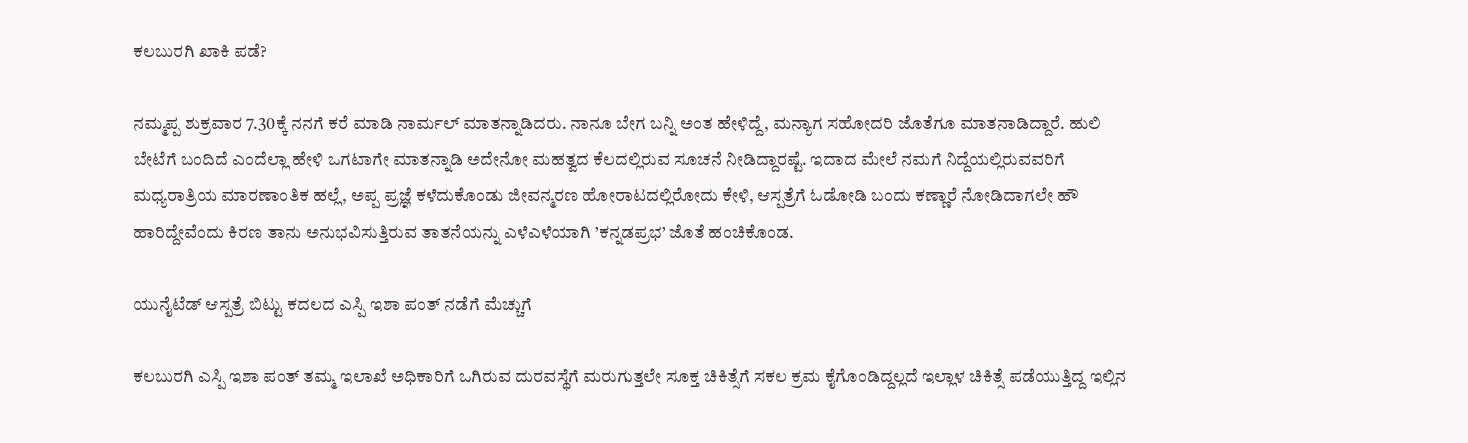ಕಲಬುರಗಿ ಖಾಕಿ ಪಡೆ?

ನಮ್ಮಪ್ಪ ಶುಕ್ರವಾರ 7.30ಕ್ಕೆ ನನಗೆ ಕರೆ ಮಾಡಿ ನಾರ್ಮಲ್‌ ಮಾತನ್ನಾಡಿದರು. ನಾನೂ ಬೇಗ ಬನ್ನಿ ಅಂತ ಹೇಳಿದ್ದೆ, ಮನ್ಯಾಗ ಸಹೋದರಿ ಜೊತೆಗೂ ಮಾತನಾಡಿದ್ದಾರೆ. ಹುಲಿ ಬೇಟೆಗೆ ಬಂದಿದೆ ಎಂದೆಲ್ಲಾ ಹೇಳಿ ಒಗಟಾಗೇ ಮಾತನ್ನಾಡಿ ಅದೇನೋ ಮಹತ್ವದ ಕೆಲದಲ್ಲಿರುವ ಸೂಚನೆ ನೀಡಿದ್ದಾರಷ್ಟೆ. ಇದಾದ ಮೇಲೆ ನಮಗೆ ನಿದ್ದೆಯಲ್ಲಿರುವವರಿಗೆ ಮಧ್ಯರಾತ್ರಿಯ ಮಾರಣಾಂತಿಕ ಹಲ್ಲೆ, ಅಪ್ಪ ಪ್ರಜ್ಞೆ ಕಳೆದುಕೊಂಡು ಜೀವನ್ಮರಣ ಹೋರಾಟದಲ್ಲಿರೋದು ಕೇಳಿ, ಆಸ್ಪತ್ರೆಗೆ ಓಡೋಡಿ ಬಂದು ಕಣ್ಣಾರೆ ನೋಡಿದಾಗಲೇ ಹೌ ಹಾರಿದ್ದೇವೆಂದು ಕಿರಣ ತಾನು ಅನುಭವಿಸುತ್ತಿರುವ ತಾತನೆಯನ್ನು ಎಳೆಎಳೆಯಾಗಿ ’ಕನ್ನಡಪ್ರಭ’ ಜೊತೆ ಹಂಚಿಕೊಂಡ.

ಯುನೈಟೆಡ್‌ ಆಸ್ಪತ್ರೆ ಬಿಟ್ಟು ಕದಲದ ಎಸ್ಪಿ ಇಶಾ ಪಂತ್‌ ನಡೆಗೆ ಮೆಚ್ಚುಗೆ

ಕಲಬುರಗಿ ಎಸ್ಪಿ ಇಶಾ ಪಂತ್‌ ತಮ್ಮ ಇಲಾಖೆ ಅಧಿಕಾರಿಗೆ ಒಗಿರುವ ದುರವಸ್ಥೆಗೆ ಮರುಗುತ್ತಲೇ ಸೂಕ್ತ ಚಿಕಿತ್ಸೆಗೆ ಸಕಲ ಕ್ರಮ ಕೈಗೊಂಡಿದ್ದಲ್ಲದೆ ಇಲ್ಲಾಳ ಚಿಕಿತ್ಸೆ ಪಡೆಯುತ್ತಿದ್ದ ಇಲ್ಲಿನ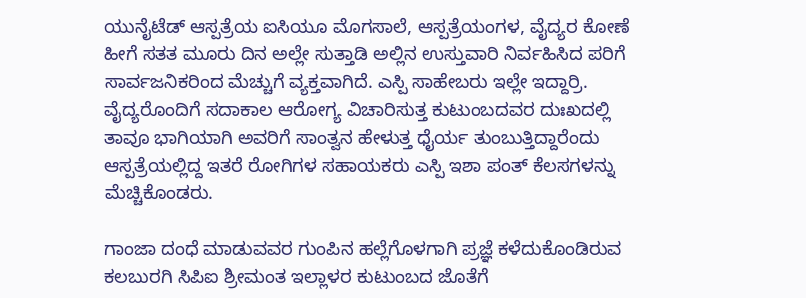ಯುನೈಟೆಡ್‌ ಆಸ್ಪತ್ರೆಯ ಐಸಿಯೂ ಮೊಗಸಾಲೆ, ಆಸ್ಪತ್ರೆಯಂಗಳ, ವೈದ್ಯರ ಕೋಣೆ ಹೀಗೆ ಸತತ ಮೂರು ದಿನ ಅಲ್ಲೇ ಸುತ್ತಾಡಿ ಅಲ್ಲಿನ ಉಸ್ತುವಾರಿ ನಿರ್ವಹಿಸಿದ ಪರಿಗೆ ಸಾರ್ವಜನಿಕರಿಂದ ಮೆಚ್ಚುಗೆ ವ್ಯಕ್ತವಾಗಿದೆ. ಎಸ್ಪಿ ಸಾಹೇಬರು ಇಲ್ಲೇ ಇದ್ದಾರ್ರಿ. ವೈದ್ಯರೊಂದಿಗೆ ಸದಾಕಾಲ ಆರೋಗ್ಯ ವಿಚಾರಿಸುತ್ತ ಕುಟುಂಬದವರ ದುಃಖದಲ್ಲಿ ತಾವೂ ಭಾಗಿಯಾಗಿ ಅವರಿಗೆ ಸಾಂತ್ವನ ಹೇಳುತ್ತ ಧೈರ್ಯ ತುಂಬುತ್ತಿದ್ದಾರೆಂದು ಆಸ್ಪತ್ರೆಯಲ್ಲಿದ್ದ ಇತರೆ ರೋಗಿಗಳ ಸಹಾಯಕರು ಎಸ್ಪಿ ಇಶಾ ಪಂತ್‌ ಕೆಲಸಗಳನ್ನು ಮೆಚ್ಚಿಕೊಂಡರು.

ಗಾಂಜಾ ದಂಧೆ ಮಾಡುವವರ ಗುಂಪಿನ ಹಲ್ಲೆಗೊಳಗಾಗಿ ಪ್ರಜ್ಞೆ ಕಳೆದುಕೊಂಡಿರುವ ಕಲಬುರಗಿ ಸಿಪಿಐ ಶ್ರೀಮಂತ ಇಲ್ಲಾಳರ ಕುಟುಂಬದ ಜೊತೆಗೆ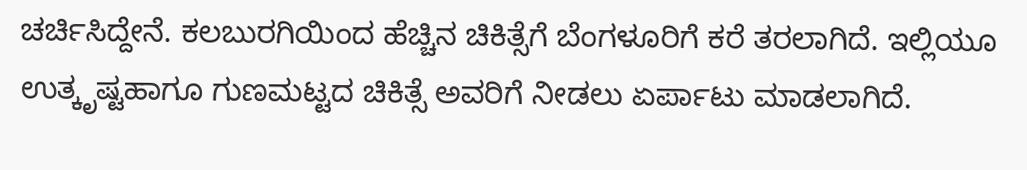ಚರ್ಚಿಸಿದ್ದೇನೆ. ಕಲಬುರಗಿಯಿಂದ ಹೆಚ್ಚಿನ ಚಿಕಿತ್ಸೆಗೆ ಬೆಂಗಳೂರಿಗೆ ಕರೆ ತರಲಾಗಿದೆ. ಇಲ್ಲಿಯೂ ಉತ್ಕೃಷ್ಟಹಾಗೂ ಗುಣಮಟ್ಟದ ಚಿಕಿತ್ಸೆ ಅವರಿಗೆ ನೀಡಲು ಏರ್ಪಾಟು ಮಾಡಲಾಗಿದೆ.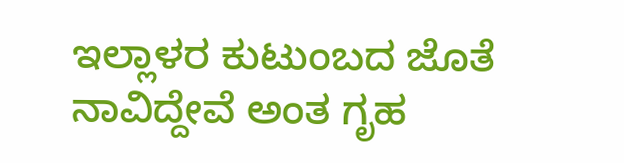ಇಲ್ಲಾಳರ ಕುಟುಂಬದ ಜೊತೆ ನಾವಿದ್ದೇವೆ ಅಂತ ಗೃಹ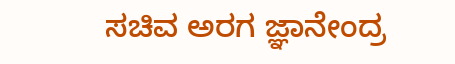ಸಚಿವ ಅರಗ ಜ್ಞಾನೇಂದ್ರ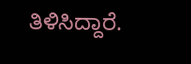ತಿಳಿಸಿದ್ದಾರೆ.